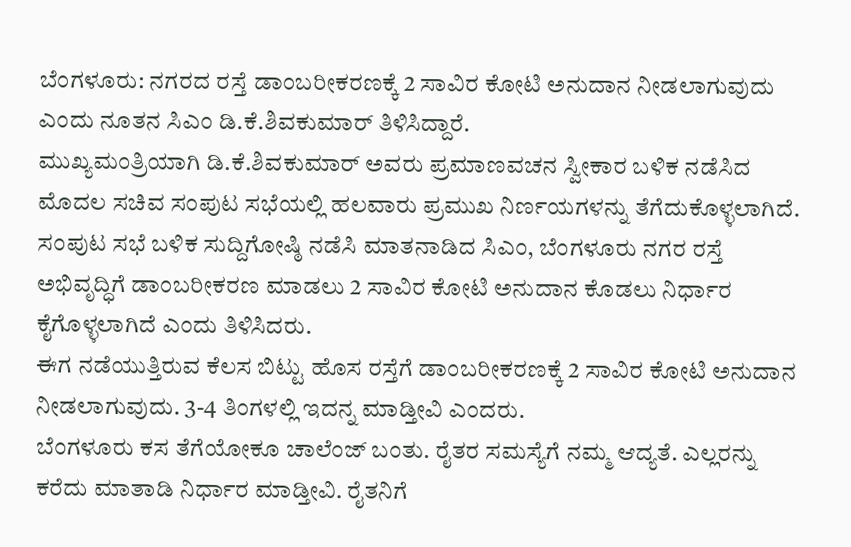ಬೆಂಗಳೂರು: ನಗರದ ರಸ್ತೆ ಡಾಂಬರೀಕರಣಕ್ಕೆ 2 ಸಾವಿರ ಕೋಟಿ ಅನುದಾನ ನೀಡಲಾಗುವುದು ಎಂದು ನೂತನ ಸಿಎಂ ಡಿ.ಕೆ.ಶಿವಕುಮಾರ್ ತಿಳಿಸಿದ್ದಾರೆ.
ಮುಖ್ಯಮಂತ್ರಿಯಾಗಿ ಡಿ.ಕೆ.ಶಿವಕುಮಾರ್ ಅವರು ಪ್ರಮಾಣವಚನ ಸ್ವೀಕಾರ ಬಳಿಕ ನಡೆಸಿದ ಮೊದಲ ಸಚಿವ ಸಂಪುಟ ಸಭೆಯಲ್ಲಿ ಹಲವಾರು ಪ್ರಮುಖ ನಿರ್ಣಯಗಳನ್ನು ತೆಗೆದುಕೊಳ್ಳಲಾಗಿದೆ.
ಸಂಪುಟ ಸಭೆ ಬಳಿಕ ಸುದ್ದಿಗೋಷ್ಠಿ ನಡೆಸಿ ಮಾತನಾಡಿದ ಸಿಎಂ, ಬೆಂಗಳೂರು ನಗರ ರಸ್ತೆ ಅಭಿವೃದ್ಧಿಗೆ ಡಾಂಬರೀಕರಣ ಮಾಡಲು 2 ಸಾವಿರ ಕೋಟಿ ಅನುದಾನ ಕೊಡಲು ನಿರ್ಧಾರ ಕೈಗೊಳ್ಳಲಾಗಿದೆ ಎಂದು ತಿಳಿಸಿದರು.
ಈಗ ನಡೆಯುತ್ತಿರುವ ಕೆಲಸ ಬಿಟ್ಟು ಹೊಸ ರಸ್ತೆಗೆ ಡಾಂಬರೀಕರಣಕ್ಕೆ 2 ಸಾವಿರ ಕೋಟಿ ಅನುದಾನ ನೀಡಲಾಗುವುದು. 3-4 ತಿಂಗಳಲ್ಲಿ ಇದನ್ನ ಮಾಡ್ತೀವಿ ಎಂದರು.
ಬೆಂಗಳೂರು ಕಸ ತೆಗೆಯೋಕೂ ಚಾಲೆಂಜ್ ಬಂತು. ರೈತರ ಸಮಸ್ಯೆಗೆ ನಮ್ಮ ಆದ್ಯತೆ. ಎಲ್ಲರನ್ನು ಕರೆದು ಮಾತಾಡಿ ನಿರ್ಧಾರ ಮಾಡ್ತೀವಿ. ರೈತನಿಗೆ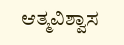ಆತ್ಮವಿಶ್ವಾಸ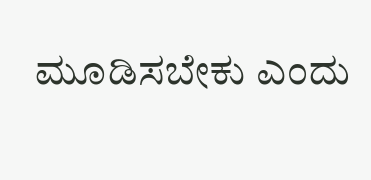ಮೂಡಿಸಬೇಕು ಎಂದು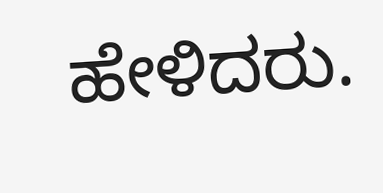ಹೇಳಿದರು.